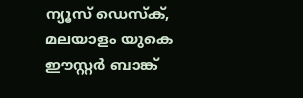ന്യൂസ് ഡെസ്ക്, മലയാളം യുകെ
ഈസ്റ്റർ ബാങ്ക്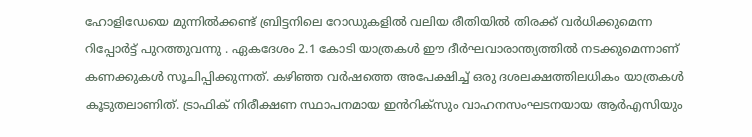ഹോളിഡേയെ മുന്നിൽക്കണ്ട് ബ്രിട്ടനിലെ റോഡുകളിൽ വലിയ രീതിയിൽ തിരക്ക് വർധിക്കുമെന്ന റിപ്പോർട്ട് പുറത്തുവന്നു . ഏകദേശം 2.1 കോടി യാത്രകൾ ഈ ദീർഘവാരാന്ത്യത്തിൽ നടക്കുമെന്നാണ് കണക്കുകൾ സൂചിപ്പിക്കുന്നത്. കഴിഞ്ഞ വർഷത്തെ അപേക്ഷിച്ച് ഒരു ദശലക്ഷത്തിലധികം യാത്രകൾ കൂടുതലാണിത്. ട്രാഫിക് നിരീക്ഷണ സ്ഥാപനമായ ഇൻറിക്സും വാഹനസംഘടനയായ ആർഎസിയും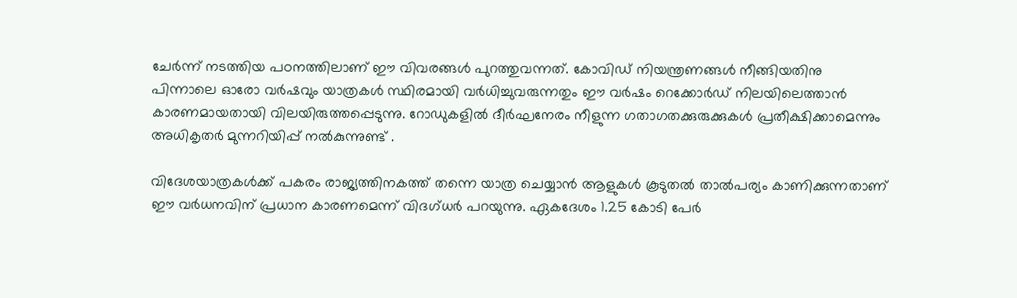ചേർന്ന് നടത്തിയ പഠനത്തിലാണ് ഈ വിവരങ്ങൾ പുറത്തുവന്നത്. കോവിഡ് നിയന്ത്രണങ്ങൾ നീങ്ങിയതിനു പിന്നാലെ ഓരോ വർഷവും യാത്രകൾ സ്ഥിരമായി വർധിച്ചുവരുന്നതും ഈ വർഷം റെക്കോർഡ് നിലയിലെത്താൻ കാരണമായതായി വിലയിരുത്തപ്പെടുന്നു. റോഡുകളിൽ ദീർഘനേരം നീളുന്ന ഗതാഗതക്കുരുക്കുകൾ പ്രതീക്ഷിക്കാമെന്നും അധികൃതർ മുന്നറിയിപ്പ് നൽകുന്നുണ്ട് .

വിദേശയാത്രകൾക്ക് പകരം രാജ്യത്തിനകത്ത് തന്നെ യാത്ര ചെയ്യാൻ ആളുകൾ കൂടുതൽ താൽപര്യം കാണിക്കുന്നതാണ് ഈ വർധനവിന് പ്രധാന കാരണമെന്ന് വിദഗ്ധർ പറയുന്നു. ഏകദേശം 1.25 കോടി പേർ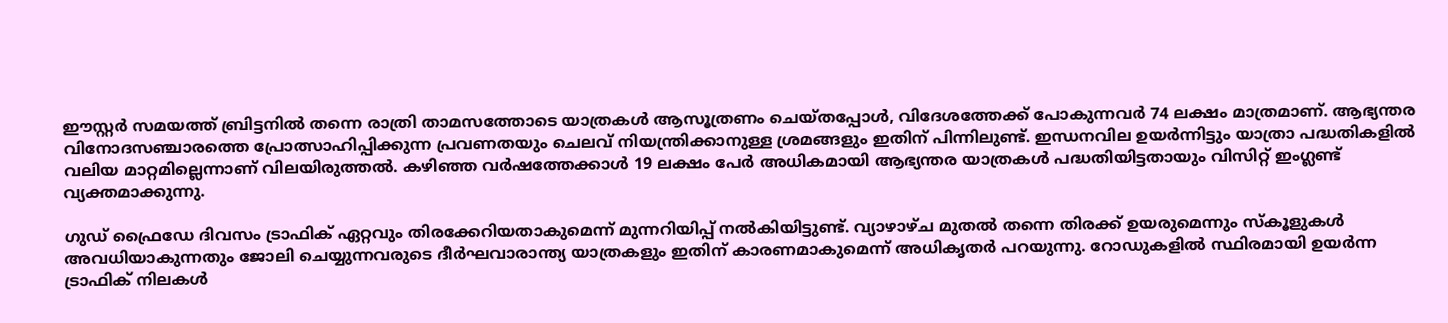ഈസ്റ്റർ സമയത്ത് ബ്രിട്ടനിൽ തന്നെ രാത്രി താമസത്തോടെ യാത്രകൾ ആസൂത്രണം ചെയ്തപ്പോൾ, വിദേശത്തേക്ക് പോകുന്നവർ 74 ലക്ഷം മാത്രമാണ്. ആഭ്യന്തര വിനോദസഞ്ചാരത്തെ പ്രോത്സാഹിപ്പിക്കുന്ന പ്രവണതയും ചെലവ് നിയന്ത്രിക്കാനുള്ള ശ്രമങ്ങളും ഇതിന് പിന്നിലുണ്ട്. ഇന്ധനവില ഉയർന്നിട്ടും യാത്രാ പദ്ധതികളിൽ വലിയ മാറ്റമില്ലെന്നാണ് വിലയിരുത്തൽ. കഴിഞ്ഞ വർഷത്തേക്കാൾ 19 ലക്ഷം പേർ അധികമായി ആഭ്യന്തര യാത്രകൾ പദ്ധതിയിട്ടതായും വിസിറ്റ് ഇംഗ്ലണ്ട് വ്യക്തമാക്കുന്നു.

ഗുഡ് ഫ്രൈഡേ ദിവസം ട്രാഫിക് ഏറ്റവും തിരക്കേറിയതാകുമെന്ന് മുന്നറിയിപ്പ് നൽകിയിട്ടുണ്ട്. വ്യാഴാഴ്ച മുതൽ തന്നെ തിരക്ക് ഉയരുമെന്നും സ്കൂളുകൾ അവധിയാകുന്നതും ജോലി ചെയ്യുന്നവരുടെ ദീർഘവാരാന്ത്യ യാത്രകളും ഇതിന് കാരണമാകുമെന്ന് അധികൃതർ പറയുന്നു. റോഡുകളിൽ സ്ഥിരമായി ഉയർന്ന ട്രാഫിക് നിലകൾ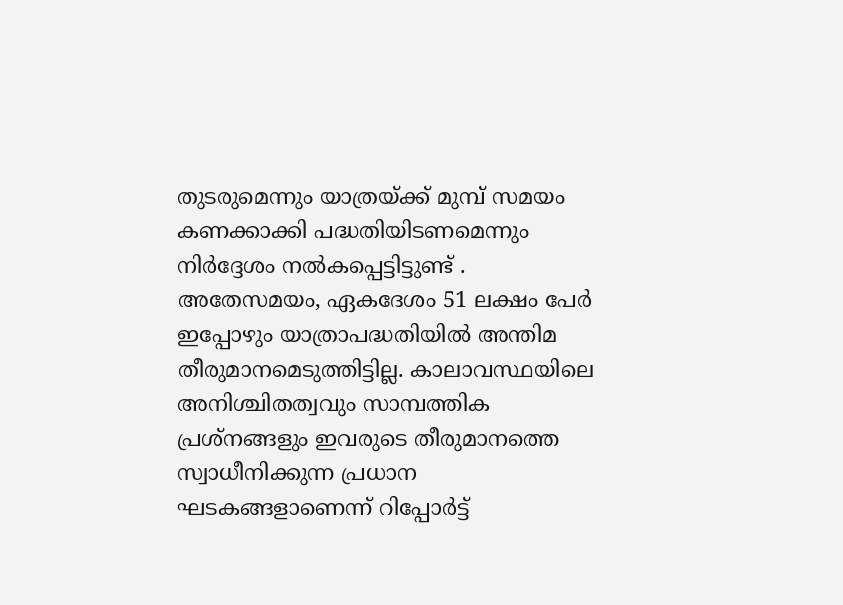തുടരുമെന്നും യാത്രയ്ക്ക് മുമ്പ് സമയം കണക്കാക്കി പദ്ധതിയിടണമെന്നും നിർദ്ദേശം നൽകപ്പെട്ടിട്ടുണ്ട് . അതേസമയം, ഏകദേശം 51 ലക്ഷം പേർ ഇപ്പോഴും യാത്രാപദ്ധതിയിൽ അന്തിമ തീരുമാനമെടുത്തിട്ടില്ല. കാലാവസ്ഥയിലെ അനിശ്ചിതത്വവും സാമ്പത്തിക പ്രശ്നങ്ങളും ഇവരുടെ തീരുമാനത്തെ സ്വാധീനിക്കുന്ന പ്രധാന ഘടകങ്ങളാണെന്ന് റിപ്പോർട്ട്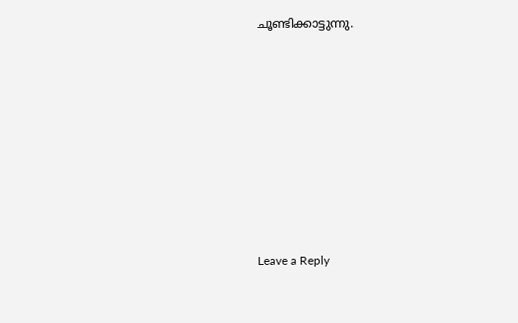ചൂണ്ടിക്കാട്ടുന്നു.











Leave a Reply